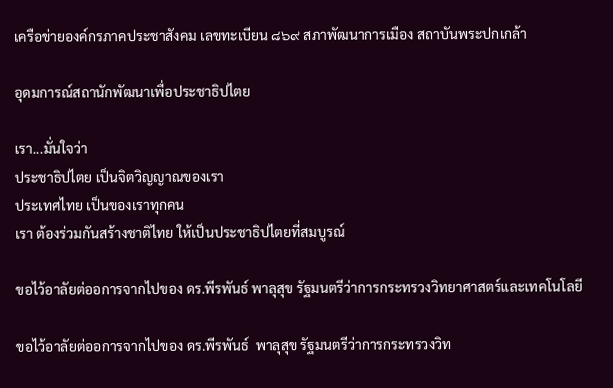เครือข่ายองค์กรภาคประชาสังคม เลขทะเบียน ๘๖๙ สภาพัฒนาการเมือง สถาบันพระปกเกล้า

อุดมการณ์สถานักพัฒนาเพื่อประชาธิปไตย

เรา...มั่นใจว่า
ประชาธิปไตย เป็นจิตวิญญาณของเรา
ประเทศไทย เป็นของเราทุกคน
เรา ต้องร่วมกันสร้างชาติไทย ให้เป็นประชาธิปไตยที่สมบูรณ์

ขอไว้อาลัยต่ออการจากไปของ ดร.พีรพันธ์ พาลุสุข รัฐมนตรีว่าการกระทรวงวิทยาศาสตร์และเทคโนโลยี

ขอไว้อาลัยต่ออการจากไปของ ดร.พีรพันธ์  พาลุสุข รัฐมนตรีว่าการกระทรวงวิท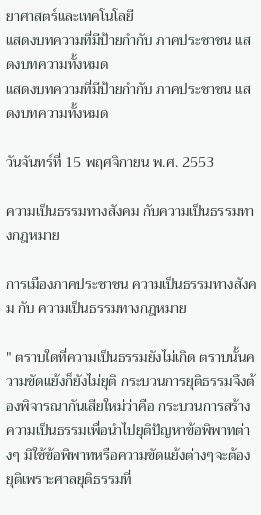ยาศาสตร์และเทคโนโลยี
แสดงบทความที่มีป้ายกำกับ ภาคประชาชน แสดงบทความทั้งหมด
แสดงบทความที่มีป้ายกำกับ ภาคประชาชน แสดงบทความทั้งหมด

วันจันทร์ที่ 15 พฤศจิกายน พ.ศ. 2553

ความเป็นธรรมทางสังคม กับความเป็นธรรมทางกฎหมาย

การเมืองภาคประชาชน ความเป็นธรรมทางสังคม กับ ความเป็นธรรมทางกฎหมาย

" ตราบใดที่ความเป็นธรรมยังไม่เกิด ตราบนั้นความขัดแย้งก็ยังไม่ยุติ กระบวนการยุติธรรมจึงต้องพิจารณากันเสียใหม่ว่าคือ กระบวนการสร้างความเป็นธรรมเพื่อนำไปยุติปัญหาข้อพิพาทต่างๆ มิใช้ข้อพิพาทหรือความขัดแย้งต่างๆจะต้องยุติเพราะศาลยุติธรรมที่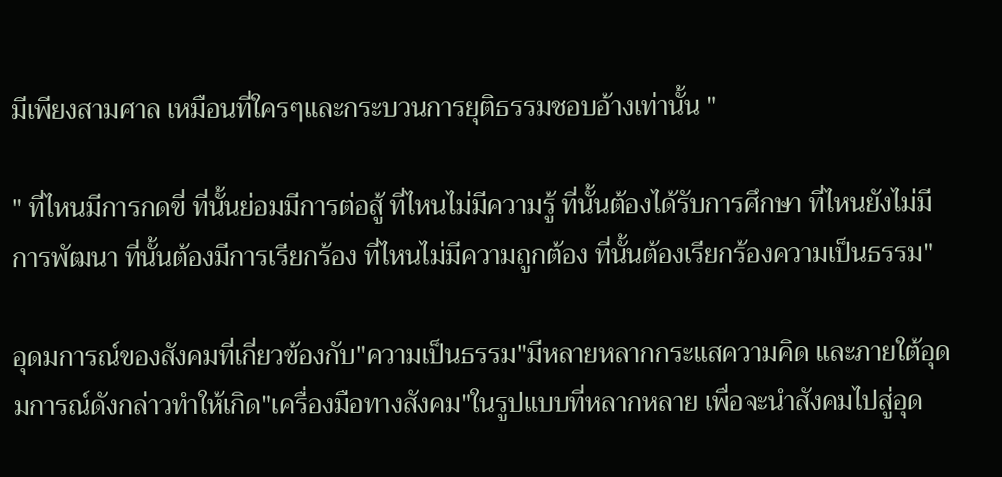มีเพียงสามศาล เหมือนที่ใครๆและกระบวนการยุติธรรมชอบอ้างเท่านั้น "

" ที่ไหนมีการกดขี่ ที่นั้นย่อมมีการต่อสู้ ที่ไหนไม่มีความรู้ ที่นั้นต้องได้รับการศึกษา ที่ไหนยังไม่มีการพัฒนา ที่นั้นต้องมีการเรียกร้อง ที่ไหนไม่มีความถูกต้อง ที่นั้นต้องเรียกร้องความเป็นธรรม"

อุดมการณ์ของสังคมที่เกี่ยวข้องกับ"ความเป็นธรรม"มีหลายหลากกระแสความคิด และภายใต้อุดมการณ์ดังกล่าวทำให้เกิด"เครื่องมือทางสังคม"ในรูปแบบที่หลากหลาย เพื่อจะนำสังคมไปสู่อุด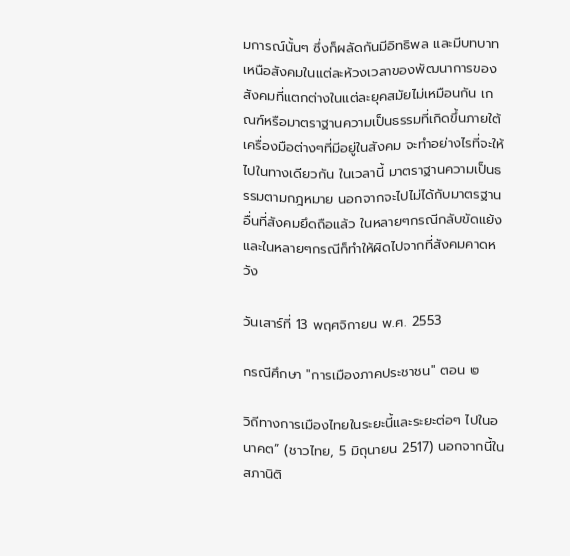มการณ์นั้นๆ ซึ่งก็ผลัดกันมีอิทธิพล และมีบทบาทเหนือสังคมในแต่ละห้วงเวลาของพัฒนาการของสังคมที่แตกต่างในแต่ละยุคสมัยไม่เหมือนกัน เกณฑ์หรือมาตราฐานความเป็นธรรมที่เกิดขึ้นภายใต้เครื่องมือต่างๆที่มีอยู่ในสังคม จะทำอย่างไรที่จะให้ไปในทางเดียวกัน ในเวลานี้ มาตราฐานความเป็นธรรมตามกฎหมาย นอกจากจะไปไม่ได้กับมาตรฐานอื่นที่สังคมยึดถือแล้ว ในหลายๆกรณีกลับขัดแย้ง และในหลายๆกรณีก็ทำให้ผิดไปจากที่สังคมคาดหวัง

วันเสาร์ที่ 13 พฤศจิกายน พ.ศ. 2553

กรณีศึกษา "การเมืองภาคประชาชน" ตอน ๒

วิถีทางการเมืองไทยในระยะนี้และระยะต่อๆ ไปในอนาคต” (ชาวไทย, 5 มิถุนายน 2517) นอกจากนี้ในสภานิติ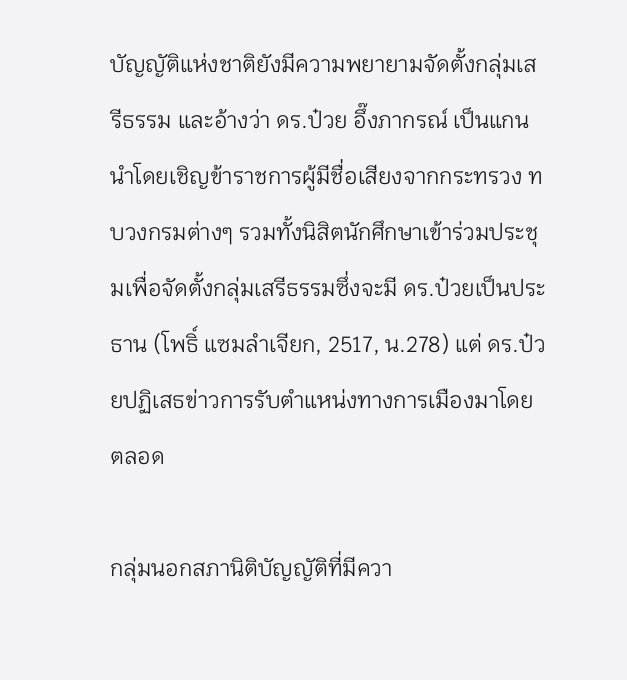บัญญัติแห่งชาติยังมีความพยายามจัดตั้งกลุ่มเสรีธรรม และอ้างว่า ดร.ป๋วย อึ๊งภากรณ์ เป็นแกนนำโดยเชิญข้าราชการผู้มีชื่อเสียงจากกระทรวง ทบวงกรมต่างๆ รวมทั้งนิสิตนักศึกษาเข้าร่วมประชุมเพื่อจัดตั้งกลุ่มเสรีธรรมซึ่งจะมี ดร.ป๋วยเป็นประธาน (โพธิ์ แซมลำเจียก, 2517, น.278) แต่ ดร.ป๋วยปฏิเสธข่าวการรับตำแหน่งทางการเมืองมาโดยตลอด

กลุ่มนอกสภานิติบัญญัติที่มีควา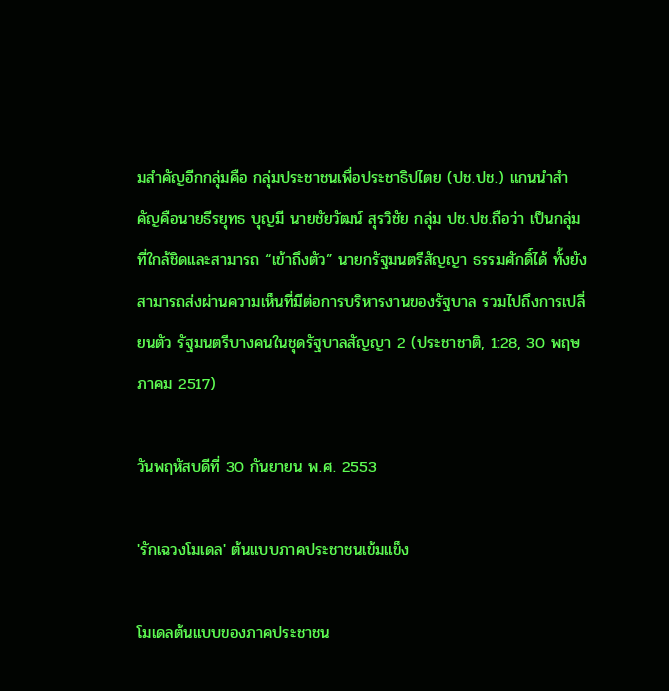มสำคัญอีกกลุ่มคือ กลุ่มประชาชนเพื่อประชาธิปไตย (ปช.ปช.) แกนนำสำคัญคือนายธีรยุทธ บุญมี นายชัยวัฒน์ สุรวิชัย กลุ่ม ปช.ปช.ถือว่า เป็นกลุ่มที่ใกล้ชิดและสามารถ “เข้าถึงตัว” นายกรัฐมนตรีสัญญา ธรรมศักดิ์ได้ ทั้งยังสามารถส่งผ่านความเห็นที่มีต่อการบริหารงานของรัฐบาล รวมไปถึงการเปลี่ยนตัว รัฐมนตรีบางคนในชุดรัฐบาลสัญญา 2 (ประชาชาติ, 1:28, 30 พฤษภาคม 2517)

วันพฤหัสบดีที่ 30 กันยายน พ.ศ. 2553

'รักเฉวงโมเดล' ต้นแบบภาคประชาชนเข้มแข็ง

โมเดลต้นแบบของภาคประชาชน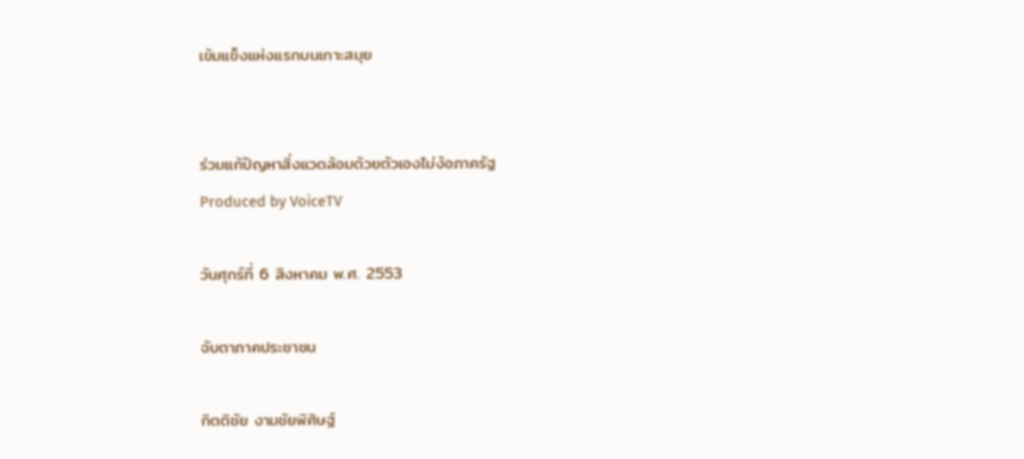เข้มแข็งแห่งแรกบนเกาะสมุย


ร่วมแก้ปัญหาสิ่งแวดล้อมด้วยตัวเองไม่ง้อภาครัฐ
Produced by VoiceTV

วันศุกร์ที่ 6 สิงหาคม พ.ศ. 2553

จับตาภาคประชาชน

กิตติชัย งามชัยพิศิษฐ์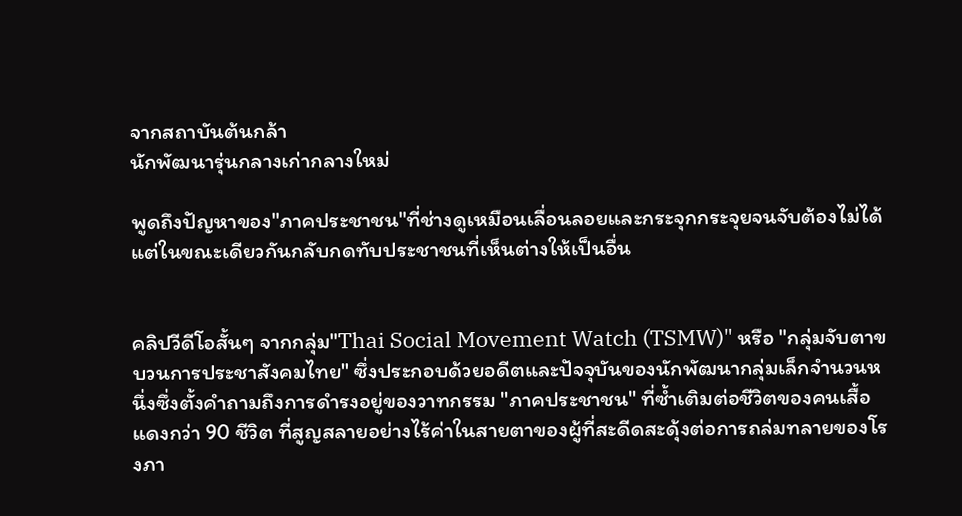จากสถาบันต้นกล้า
นักพัฒนารุ่นกลางเก่ากลางใหม่

พูดถึงปัญหาของ"ภาคประชาชน"ที่ช่างดูเหมือนเลื่อนลอยและกระจุกกระจุยจนจับต้องไม่ได้ แต่ในขณะเดียวกันกลับกดทับประชาชนที่เห็นต่างให้เป็นอื่น


คลิปวีดีโอสั้นๆ จากกลุ่ม"Thai Social Movement Watch (TSMW)" หรือ "กลุ่มจับตาขบวนการประชาสังคมไทย" ซึ่งประกอบด้วยอดีตและปัจจุบันของนักพัฒนากลุ่มเล็กจำนวนหนึ่งซึ่งตั้งคำถามถึงการดำรงอยู่ของวาทกรรม "ภาคประชาชน" ที่ซ้ำเติมต่อชีวิตของคนเสื้อแดงกว่า 90 ชีวิต ที่สูญสลายอย่างไร้ค่าในสายตาของผู้ที่สะดีดสะดุ้งต่อการถล่มทลายของโรงภา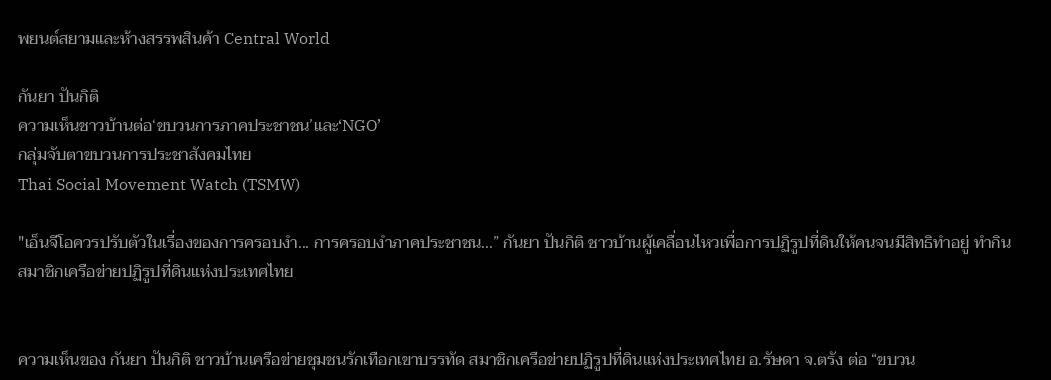พยนต์สยามและห้างสรรพสินค้า Central World

กันยา ปันกิติ
ความเห็นชาวบ้านต่อ‘ขบวนการภาคประชาชน’และ‘NGO’
กลุ่มจับตาขบวนการประชาสังคมไทย
Thai Social Movement Watch (TSMW)

"เอ็นจีโอควรปรับตัวในเรื่องของการครอบงำ... การครอบงำภาคประชาชน...” กันยา ปันกิติ ชาวบ้านผู้เคลื่อนไหวเพื่อการปฏิรูปที่ดินให้คนจนมีสิทธิทำอยู่ ทำกิน สมาชิกเครือข่ายปฏิรูปที่ดินแห่งประเทศไทย


ความเห็นของ กันยา ปันกิติ ชาวบ้านเครือข่ายชุมชนรักเทือกเขาบรรทัด สมาชิกเครือข่ายปฏิรูปที่ดินแห่งประเทศไทย อ.รัษดา จ.ตรัง ต่อ “ขบวน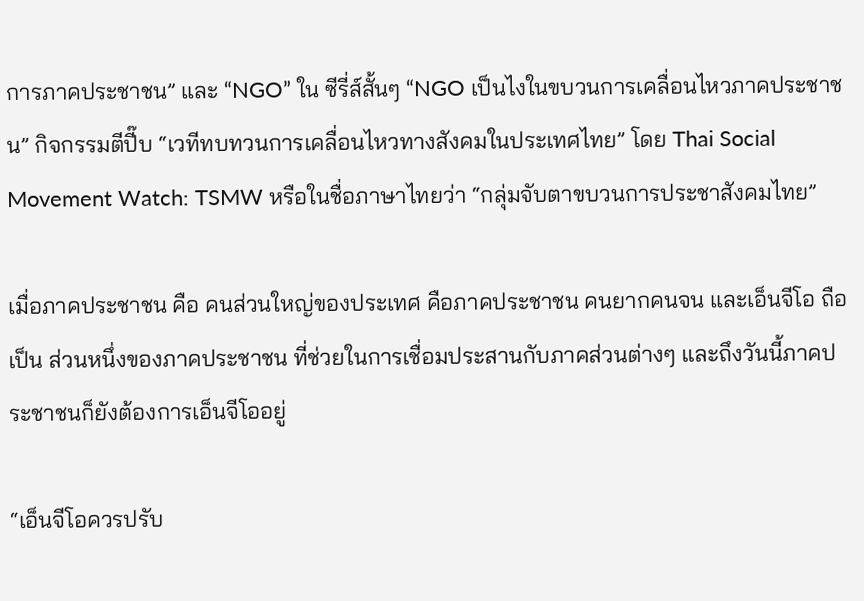การภาคประชาชน” และ “NGO” ใน ซีรี่ส์สั้นๆ “NGO เป็นไงในขบวนการเคลื่อนไหวภาคประชาชน” กิจกรรมตีปี๊บ “เวทีทบทวนการเคลื่อนไหวทางสังคมในประเทศไทย” โดย Thai Social Movement Watch: TSMW หรือในชื่อภาษาไทยว่า “กลุ่มจับตาขบวนการประชาสังคมไทย”

เมื่อภาคประชาชน คือ คนส่วนใหญ่ของประเทศ คือภาคประชาชน คนยากคนจน และเอ็นจีโอ ถือเป็น ส่วนหนึ่งของภาคประชาชน ที่ช่วยในการเชื่อมประสานกับภาคส่วนต่างๆ และถึงวันนี้ภาคประชาชนก็ยังต้องการเอ็นจีโออยู่

“เอ็นจีโอควรปรับ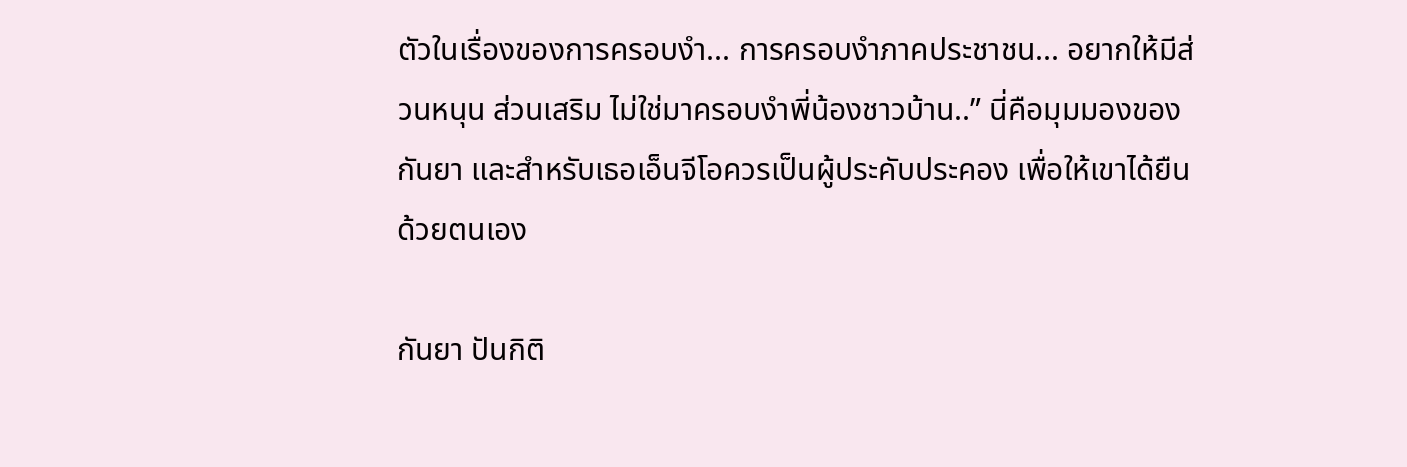ตัวในเรื่องของการครอบงำ... การครอบงำภาคประชาชน... อยากให้มีส่วนหนุน ส่วนเสริม ไม่ใช่มาครอบงำพี่น้องชาวบ้าน..” นี่คือมุมมองของกันยา และสำหรับเธอเอ็นจีโอควรเป็นผู้ประคับประคอง เพื่อให้เขาได้ยืนด้วยตนเอง

กันยา ปันกิติ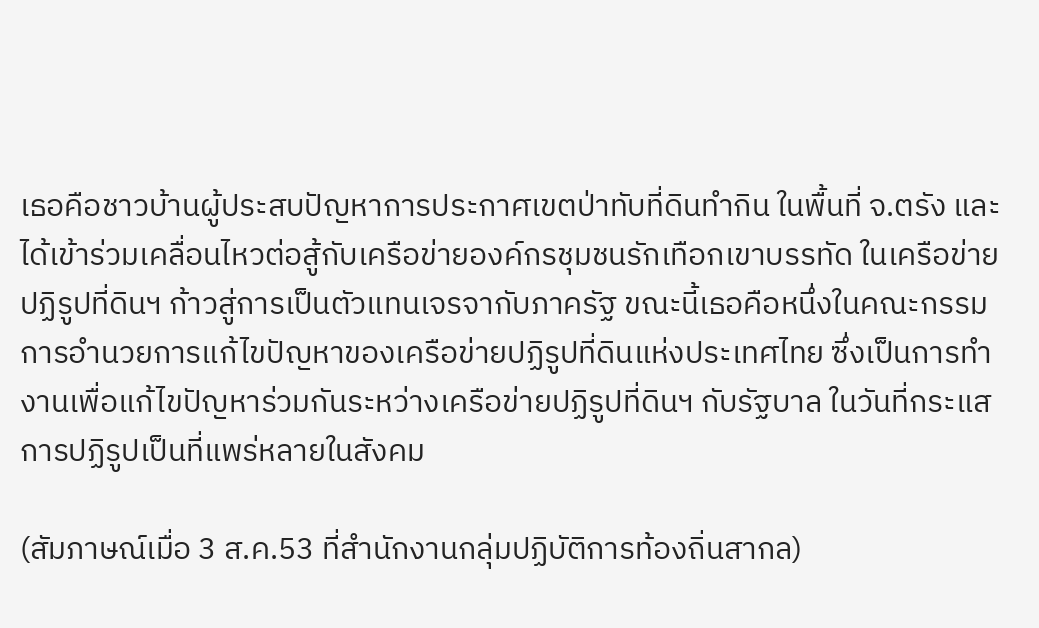เธอคือชาวบ้านผู้ประสบปัญหาการประกาศเขตป่าทับที่ดินทำกิน ในพื้นที่ จ.ตรัง และได้เข้าร่วมเคลื่อนไหวต่อสู้กับเครือข่ายองค์กรชุมชนรักเทือกเขาบรรทัด ในเครือข่ายปฏิรูปที่ดินฯ ก้าวสู่การเป็นตัวแทนเจรจากับภาครัฐ ขณะนี้เธอคือหนึ่งในคณะกรรมการอำนวยการแก้ไขปัญหาของเครือข่ายปฏิรูปที่ดินแห่งประเทศไทย ซึ่งเป็นการทำงานเพื่อแก้ไขปัญหาร่วมกันระหว่างเครือข่ายปฏิรูปที่ดินฯ กับรัฐบาล ในวันที่กระแสการปฏิรูปเป็นที่แพร่หลายในสังคม

(สัมภาษณ์เมื่อ 3 ส.ค.53 ที่สำนักงานกลุ่มปฏิบัติการท้องถิ่นสากล)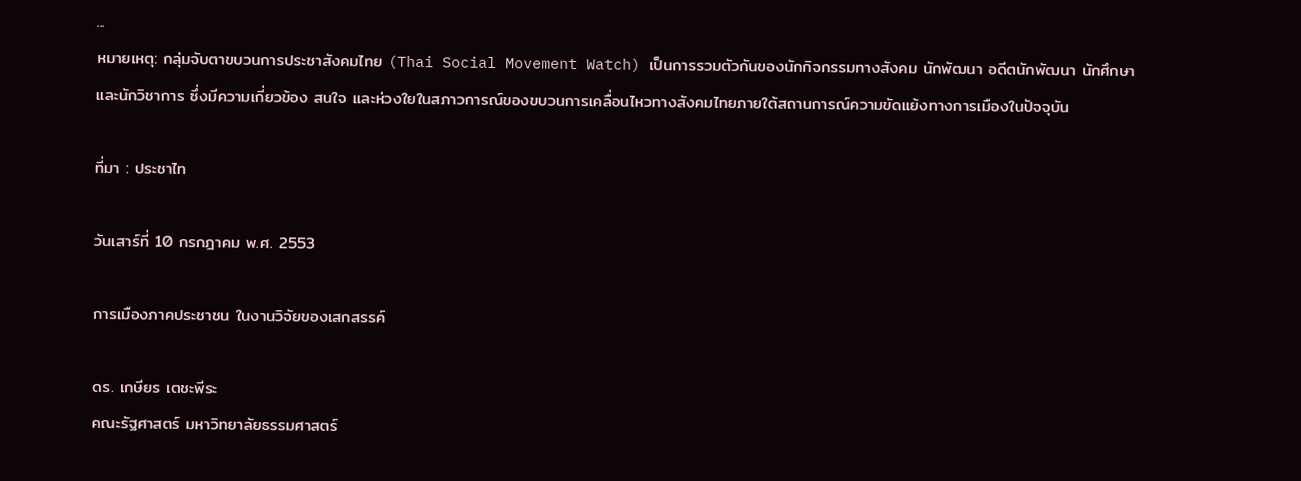...
หมายเหตุ: กลุ่มจับตาขบวนการประชาสังคมไทย (Thai Social Movement Watch) เป็นการรวมตัวกันของนักกิจกรรมทางสังคม นักพัฒนา อดีตนักพัฒนา นักศึกษา และนักวิชาการ ซึ่งมีความเกี่ยวข้อง สนใจ และห่วงใยในสภาวการณ์ของขบวนการเคลื่อนไหวทางสังคมไทยภายใต้สถานการณ์ความขัดแย้งทางการเมืองในปัจจุบัน

ที่มา : ประชาไท

วันเสาร์ที่ 10 กรกฎาคม พ.ศ. 2553

การเมืองภาคประชาชน ในงานวิจัยของเสกสรรค์

ดร. เกษียร เตชะพีระ
คณะรัฐศาสตร์ มหาวิทยาลัยธรรมศาสตร์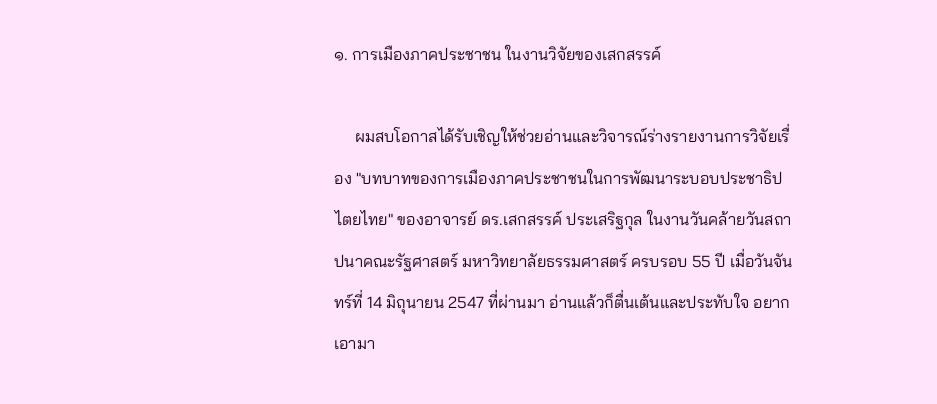๑. การเมืองภาคประชาชน ในงานวิจัยของเสกสรรค์

     ผมสบโอกาสได้รับเชิญให้ช่วยอ่านและวิจารณ์ร่างรายงานการวิจัยเรื่อง "บทบาทของการเมืองภาคประชาชนในการพัฒนาระบอบประชาธิปไตยไทย" ของอาจารย์ ดร.เสกสรรค์ ประเสริฐกุล ในงานวันคล้ายวันสถาปนาคณะรัฐศาสตร์ มหาวิทยาลัยธรรมศาสตร์ ครบรอบ 55 ปี เมื่อวันจันทร์ที่ 14 มิถุนายน 2547 ที่ผ่านมา อ่านแล้วก็ตื่นเต้นและประทับใจ อยากเอามา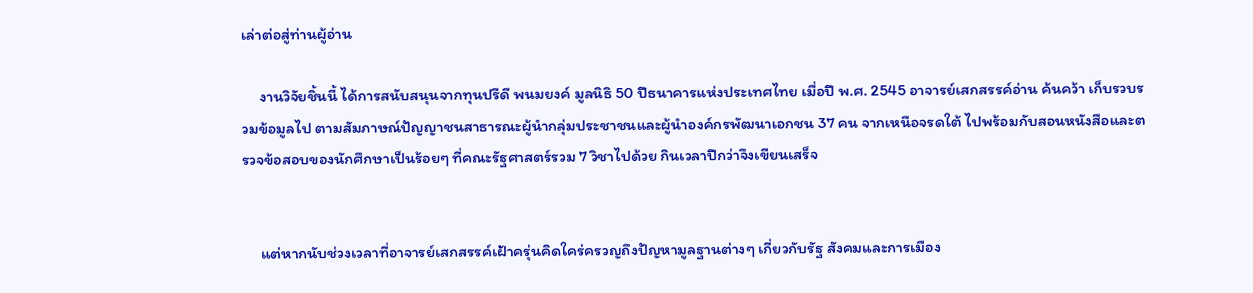เล่าต่อสู่ท่านผู้อ่าน

     งานวิจัยชิ้นนี้ ได้การสนับสนุนจากทุนปรีดี พนมยงค์ มูลนิธิ 50 ปีธนาคารแห่งประเทศไทย เมื่อปี พ.ศ. 2545 อาจารย์เสกสรรค์อ่าน ค้นคว้า เก็บรวบรวมข้อมูลไป ตามสัมภาษณ์ปัญญาชนสาธารณะผู้นำกลุ่มประชาชนและผู้นำองค์กรพัฒนาเอกชน 37 คน จากเหนือจรดใต้ ไปพร้อมกับสอนหนังสือและตรวจข้อสอบของนักศึกษาเป็นร้อยๆ ที่คณะรัฐศาสตร์รวม 7 วิชาไปด้วย กินเวลาปีกว่าจึงเขียนเสร็จ


     แต่หากนับช่วงเวลาที่อาจารย์เสกสรรค์เฝ้าครุ่นคิดใคร่ครวญถึงปัญหามูลฐานต่างๆ เกี่ยวกับรัฐ สังคมและการเมือง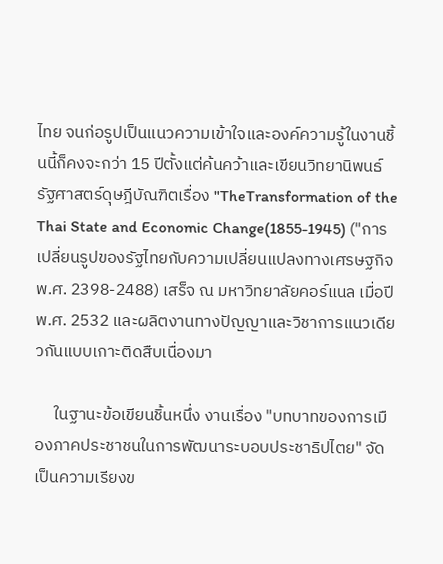ไทย จนก่อรูปเป็นแนวความเข้าใจและองค์ความรู้ในงานชิ้นนี้ก็คงจะกว่า 15 ปีตั้งแต่ค้นคว้าและเขียนวิทยานิพนธ์รัฐศาสตร์ดุษฎีบัณฑิตเรื่อง "TheTransformation of the Thai State and Economic Change(1855-1945) ("การเปลี่ยนรูปของรัฐไทยกับความเปลี่ยนแปลงทางเศรษฐกิจ พ.ศ. 2398-2488) เสร็จ ณ มหาวิทยาลัยคอร์แนล เมื่อปี พ.ศ. 2532 และผลิตงานทางปัญญาและวิชาการแนวเดียวกันแบบเกาะติดสืบเนื่องมา

     ในฐานะข้อเขียนชิ้นหนึ่ง งานเรื่อง "บทบาทของการเมืองภาคประชาชนในการพัฒนาระบอบประชาธิปไตย" จัดเป็นความเรียงข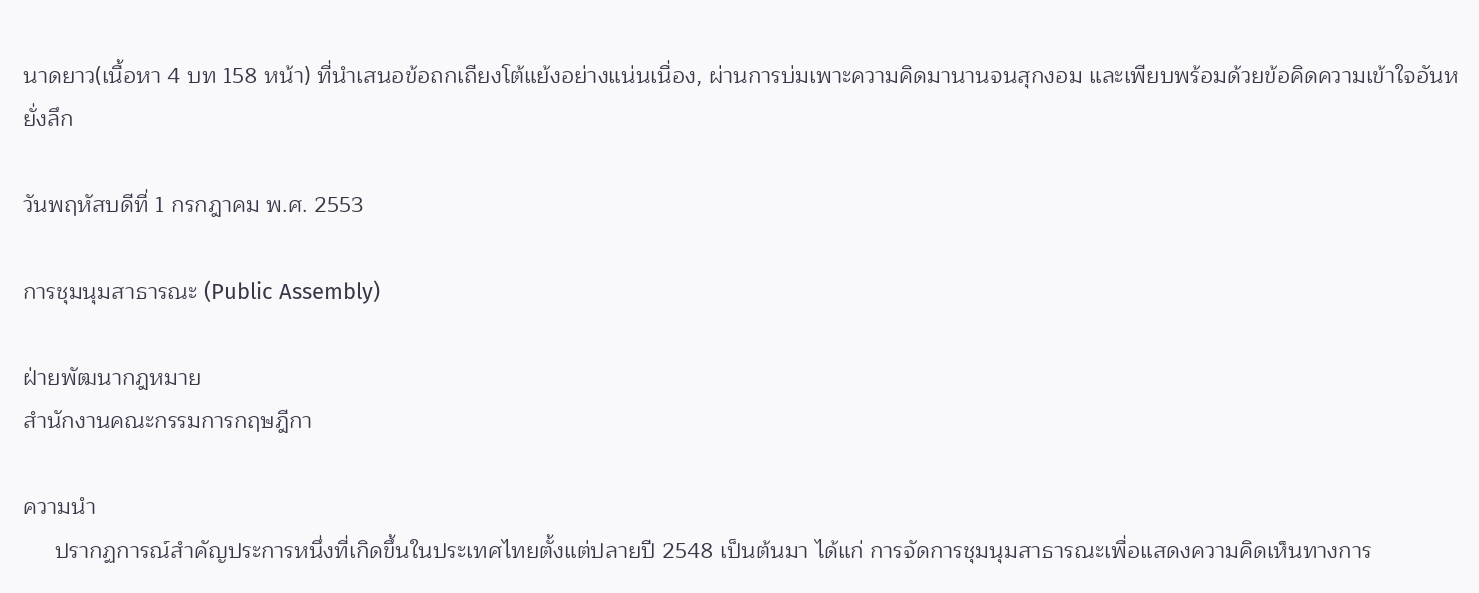นาดยาว(เนื้อหา 4 บท 158 หน้า) ที่นำเสนอข้อถกเถียงโต้แย้งอย่างแน่นเนื่อง, ผ่านการบ่มเพาะความคิดมานานจนสุกงอม และเพียบพร้อมด้วยข้อคิดความเข้าใจอันหยั่งลึก

วันพฤหัสบดีที่ 1 กรกฎาคม พ.ศ. 2553

การชุมนุมสาธารณะ (Public Assembly)

ฝ่ายพัฒนากฎหมาย
สำนักงานคณะกรรมการกฤษฎีกา

ความนำ
     ปรากฏการณ์สำคัญประการหนึ่งที่เกิดขึ้นในประเทศไทยตั้งแต่ปลายปี 2548 เป็นต้นมา ได้แก่ การจัดการชุมนุมสาธารณะเพื่อแสดงความคิดเห็นทางการ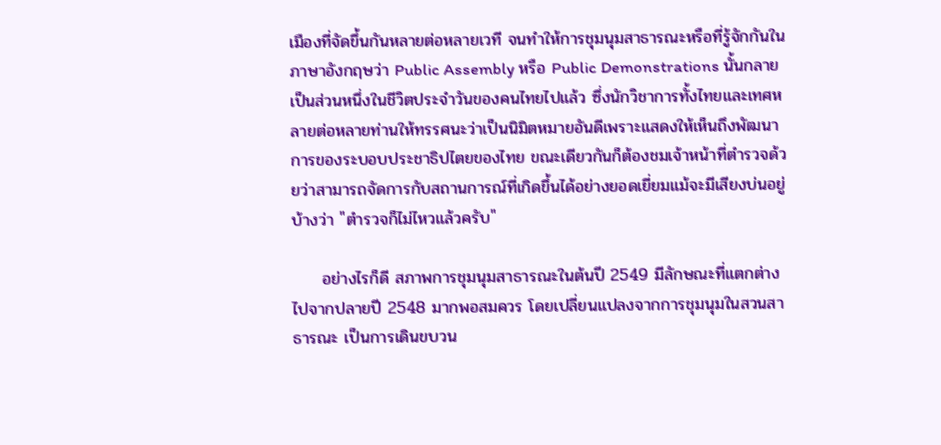เมืองที่จัดขึ้นกันหลายต่อหลายเวที จนทำให้การชุมนุมสาธารณะหรือที่รู้จักกันในภาษาอังกฤษว่า Public Assembly หรือ Public Demonstrations นั้นกลายเป็นส่วนหนึ่งในชีวิตประจำวันของคนไทยไปแล้ว ซึ่งนักวิชาการทั้งไทยและเทศหลายต่อหลายท่านให้ทรรศนะว่าเป็นนิมิตหมายอันดีเพราะแสดงให้เห็นถึงพัฒนาการของระบอบประชาธิปไตยของไทย ขณะเดียวกันก็ต้องชมเจ้าหน้าที่ตำรวจด้วยว่าสามารถจัดการกับสถานการณ์ที่เกิดขึ้นได้อย่างยอดเยี่ยมแม้จะมีเสียงบ่นอยู่บ้างว่า "ตำรวจก็ไม่ไหวแล้วครับ"

     อย่างไรก็ดี สภาพการชุมนุมสาธารณะในต้นปี 2549 มีลักษณะที่แตกต่างไปจากปลายปี 2548 มากพอสมควร โดยเปลี่ยนแปลงจากการชุมนุมในสวนสาธารณะ เป็นการเดินขบวน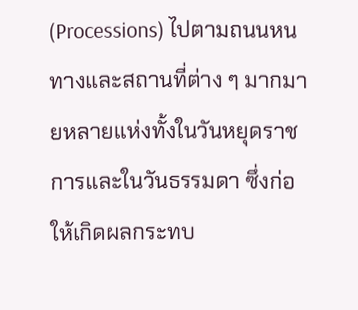(Processions) ไปตามถนนหนทางและสถานที่ต่าง ๆ มากมายหลายแห่งทั้งในวันหยุดราชการและในวันธรรมดา ซึ่งก่อให้เกิดผลกระทบ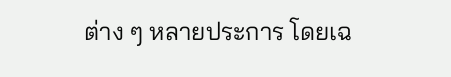ต่าง ๆ หลายประการ โดยเฉ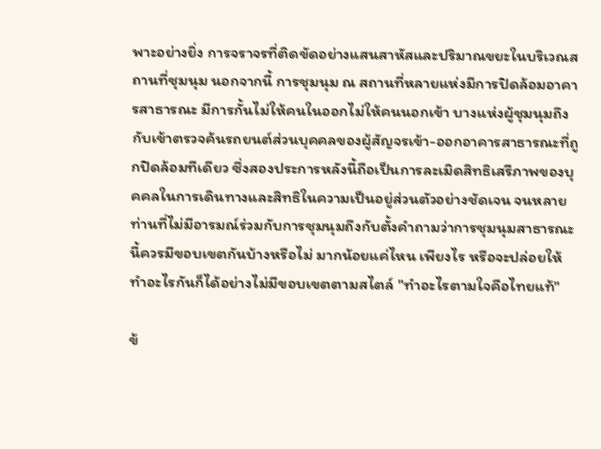พาะอย่างยิ่ง การจราจรที่ติดขัดอย่างแสนสาหัสและปริมาณขยะในบริเวณสถานที่ชุมนุม นอกจากนี้ การชุมนุม ณ สถานที่หลายแห่งมีการปิดล้อมอาคารสาธารณะ มีการกั้นไม่ให้คนในออกไม่ให้คนนอกเข้า บางแห่งผู้ชุมนุมถึงกับเข้าตรวจค้นรถยนต์ส่วนบุคคลของผู้สัญจรเข้า-ออกอาคารสาธารณะที่ถูกปิดล้อมทีเดียว ซึ่งสองประการหลังนี้ถือเป็นการละเมิดสิทธิเสรีภาพของบุคคลในการเดินทางและสิทธิในความเป็นอยู่ส่วนตัวอย่างชัดเจน จนหลายท่านที่ไม่มีอารมณ์ร่วมกับการชุมนุมถึงกับตั้งคำถามว่าการชุมนุมสาธารณะนี้ควรมีขอบเขตกันบ้างหรือไม่ มากน้อยแค่ไหน เพียงไร หรือจะปล่อยให้ทำอะไรกันก็ได้อย่างไม่มีขอบเขตตามสไตล์ "ทำอะไรตามใจคือไทยแท้"

ข้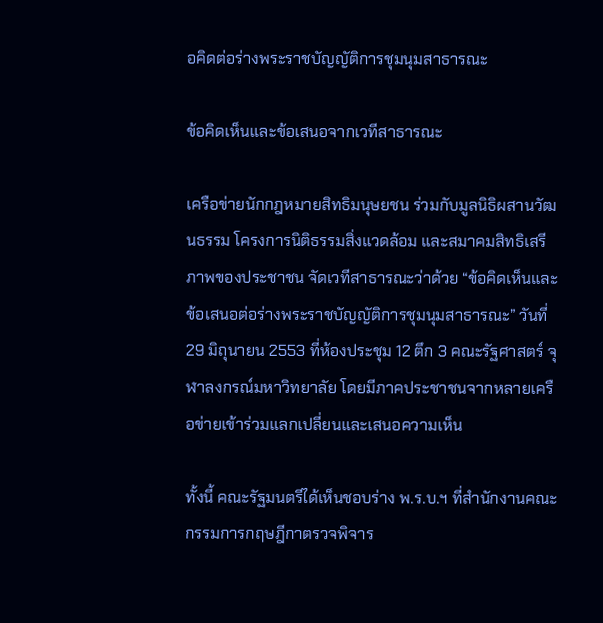อคิดต่อร่างพระราชบัญญัติการชุมนุมสาธารณะ

ข้อคิดเห็นและข้อเสนอจากเวทีสาธารณะ

เครือข่ายนักกฎหมายสิทธิมนุษยชน ร่วมกับมูลนิธิผสานวัฒนธรรม โครงการนิติธรรมสิ่งแวดล้อม และสมาคมสิทธิเสรีภาพของประชาชน จัดเวทีสาธารณะว่าด้วย “ข้อคิดเห็นและข้อเสนอต่อร่างพระราชบัญญัติการชุมนุมสาธารณะ” วันที่ 29 มิถุนายน 2553 ที่ห้องประชุม 12 ตึก 3 คณะรัฐศาสตร์ จุฬาลงกรณ์มหาวิทยาลัย โดยมีภาคประชาชนจากหลายเครือข่ายเข้าร่วมแลกเปลี่ยนและเสนอความเห็น

ทั้งนี้ คณะรัฐมนตรีได้เห็นชอบร่าง พ.ร.บ.ฯ ที่สำนักงานคณะกรรมการกฤษฎีกาตรวจพิจาร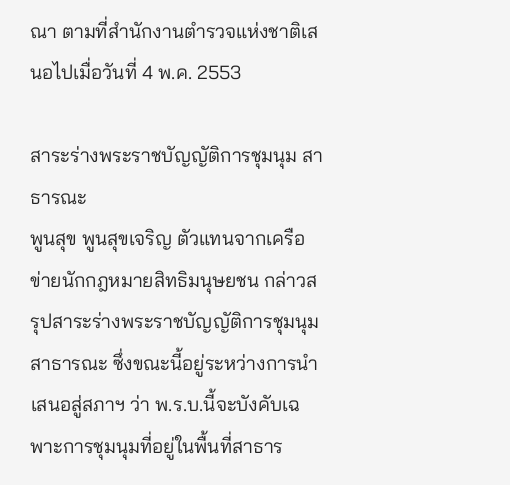ณา ตามที่สำนักงานตำรวจแห่งชาติเสนอไปเมื่อวันที่ 4 พ.ค. 2553

สาระร่างพระราชบัญญัติการชุมนุม สาธารณะ
พูนสุข พูนสุขเจริญ ตัวแทนจากเครือข่ายนักกฎหมายสิทธิมนุษยชน กล่าวสรุปสาระร่างพระราชบัญญัติการชุมนุมสาธารณะ ซึ่งขณะนี้อยู่ระหว่างการนำเสนอสู่สภาฯ ว่า พ.ร.บ.นี้จะบังคับเฉพาะการชุมนุมที่อยู่ในพื้นที่สาธาร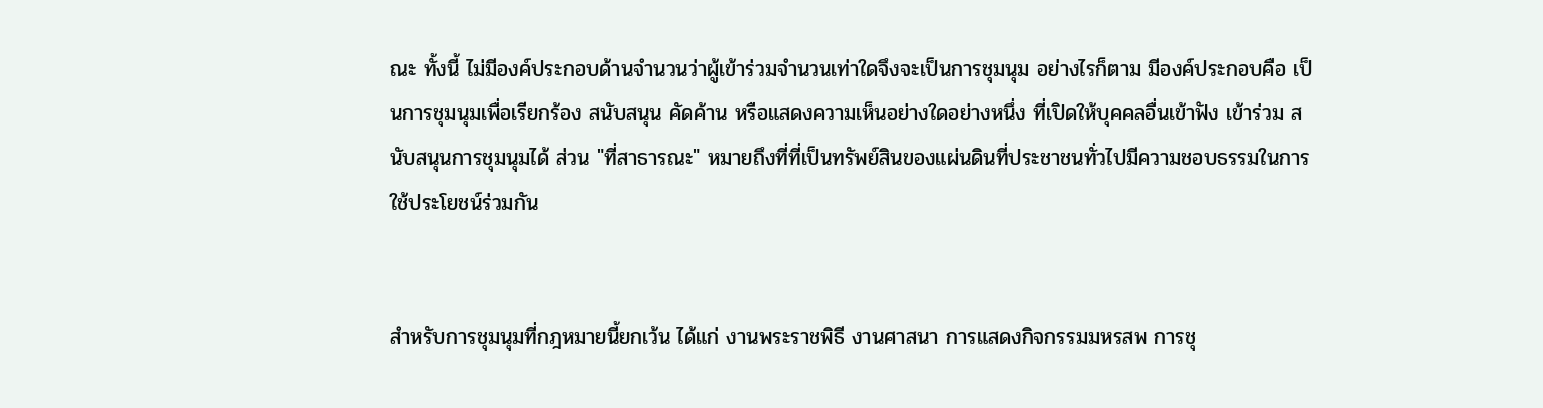ณะ ทั้งนี้ ไม่มีองค์ประกอบด้านจำนวนว่าผู้เข้าร่วมจำนวนเท่าใดจึงจะเป็นการชุมนุม อย่างไรก็ตาม มีองค์ประกอบคือ เป็นการชุมนุมเพื่อเรียกร้อง สนับสนุน คัดค้าน หรือแสดงความเห็นอย่างใดอย่างหนึ่ง ที่เปิดให้บุคคลอื่นเข้าฟัง เข้าร่วม สนับสนุนการชุมนุมได้ ส่วน "ที่สาธารณะ" หมายถึงที่ที่เป็นทรัพย์สินของแผ่นดินที่ประชาชนทั่วไปมีความชอบธรรมในการ ใช้ประโยชน์ร่วมกัน


สำหรับการชุมนุมที่กฎหมายนี้ยกเว้น ได้แก่ งานพระราชพิธี งานศาสนา การแสดงกิจกรรมมหรสพ การชุ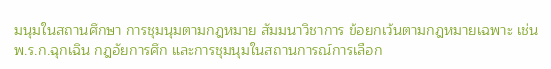มนุมในสถานศึกษา การชุมนุมตามกฎหมาย สัมมนาวิชาการ ข้อยกเว้นตามกฎหมายเฉพาะ เช่น พ.ร.ก.ฉุกเฉิน กฎอัยการศึก และการชุมนุมในสถานการณ์การเลือก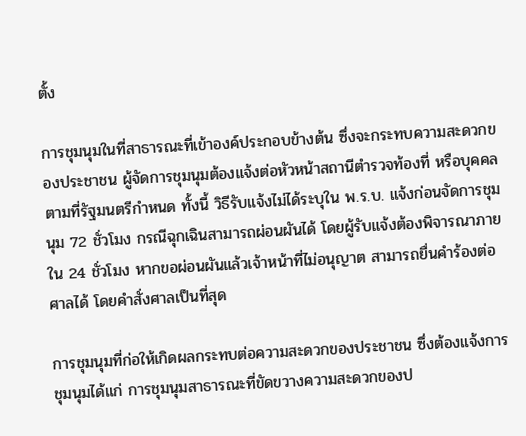ตั้ง

การชุมนุมในที่สาธารณะที่เข้าองค์ประกอบข้างต้น ซึ่งจะกระทบความสะดวกของประชาชน ผู้จัดการชุมนุมต้องแจ้งต่อหัวหน้าสถานีตำรวจท้องที่ หรือบุคคลตามที่รัฐมนตรีกำหนด ทั้งนี้ วิธีรับแจ้งไม่ได้ระบุใน พ.ร.บ. แจ้งก่อนจัดการชุมนุม 72 ชั่วโมง กรณีฉุกเฉินสามารถผ่อนผันได้ โดยผู้รับแจ้งต้องพิจารณาภายใน 24 ชั่วโมง หากขอผ่อนผันแล้วเจ้าหน้าที่ไม่อนุญาต สามารถยื่นคำร้องต่อศาลได้ โดยคำสั่งศาลเป็นที่สุด

การชุมนุมที่ก่อให้เกิดผลกระทบต่อความสะดวกของประชาชน ซึ่งต้องแจ้งการชุมนุมได้แก่ การชุมนุมสาธารณะที่ขัดขวางความสะดวกของป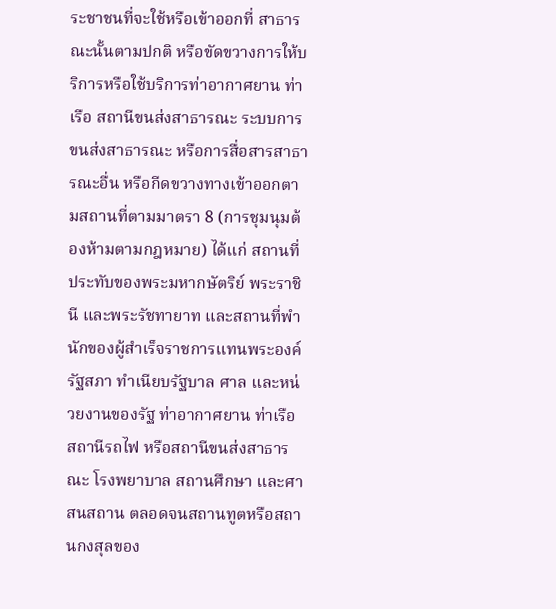ระชาชนที่จะใช้หรือเข้าออกที่ สาธารณะนั้นตามปกติ หรือขัดขวางการให้บริการหรือใช้บริการท่าอากาศยาน ท่าเรือ สถานีขนส่งสาธารณะ ระบบการขนส่งสาธารณะ หรือการสื่อสารสาธารณะอื่น หรือกีดขวางทางเข้าออกตามสถานที่ตามมาตรา 8 (การชุมนุมต้องห้ามตามกฎหมาย) ได้แก่ สถานที่ประทับของพระมหากษัตริย์ พระราชินี และพระรัชทายาท และสถานที่พำนักของผู้สำเร็จราชการแทนพระองค์ รัฐสภา ทำเนียบรัฐบาล ศาล และหน่วยงานของรัฐ ท่าอากาศยาน ท่าเรือ สถานีรถไฟ หรือสถานีขนส่งสาธารณะ โรงพยาบาล สถานศึกษา และศาสนสถาน ตลอดจนสถานทูตหรือสถานกงสุลของ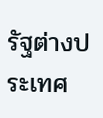รัฐต่างประเทศ